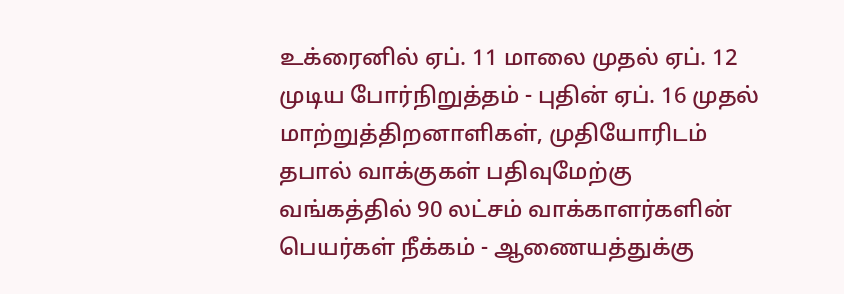உக்ரைனில் ஏப். 11 மாலை முதல் ஏப். 12 முடிய போர்நிறுத்தம் - புதின் ஏப். 16 முதல் மாற்றுத்திறனாளிகள், முதியோரிடம் தபால் வாக்குகள் பதிவுமேற்கு வங்கத்தில் 90 லட்சம் வாக்காளர்களின் பெயர்கள் நீக்கம் - ஆணையத்துக்கு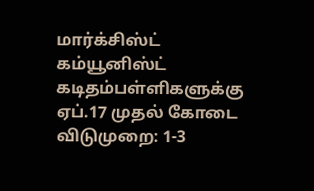மார்க்சிஸ்ட் கம்யூனிஸ்ட் கடிதம்பள்ளிகளுக்கு ஏப்.17 முதல் கோடை விடுமுறை: 1-3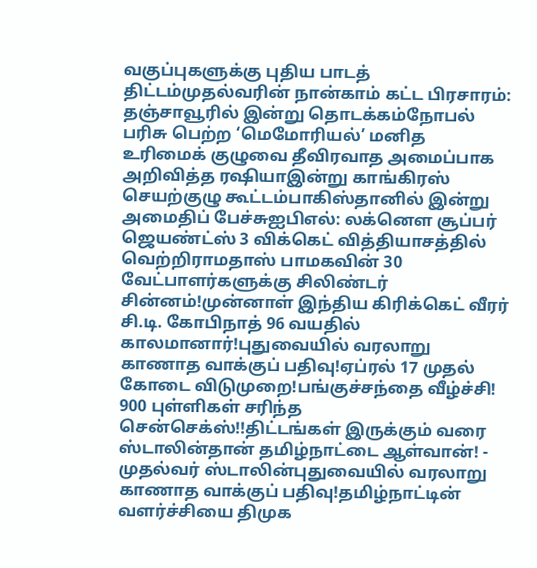வகுப்புகளுக்கு புதிய பாடத் திட்டம்முதல்வரின் நான்காம் கட்ட பிரசாரம்: தஞ்சாவூரில் இன்று தொடக்கம்நோபல் பரிசு பெற்ற ‘மெமோரியல்’ மனித உரிமைக் குழுவை தீவிரவாத அமைப்பாக அறிவித்த ரஷியாஇன்று காங்கிரஸ் செயற்குழு கூட்டம்பாகிஸ்தானில் இன்று அமைதிப் பேச்சுஐபிஎல்: லக்னௌ சூப்பர் ஜெயண்ட்ஸ் 3 விக்கெட் வித்தியாசத்தில் வெற்றிராமதாஸ் பாமகவின் 30 வேட்பாளர்களுக்கு சிலிண்டர் சின்னம்!முன்னாள் இந்திய கிரிக்கெட் வீரர் சி.டி. கோபிநாத் 96 வயதில் காலமானார்!புதுவையில் வரலாறு காணாத வாக்குப் பதிவு!ஏப்ரல் 17 முதல் கோடை விடுமுறை!பங்குச்சந்தை வீழ்ச்சி! 900 புள்ளிகள் சரிந்த சென்செக்ஸ்!!திட்டங்கள் இருக்கும் வரை ஸ்டாலின்தான் தமிழ்நாட்டை ஆள்வான்! - முதல்வர் ஸ்டாலின்புதுவையில் வரலாறு காணாத வாக்குப் பதிவு!தமிழ்நாட்டின் வளர்ச்சியை திமுக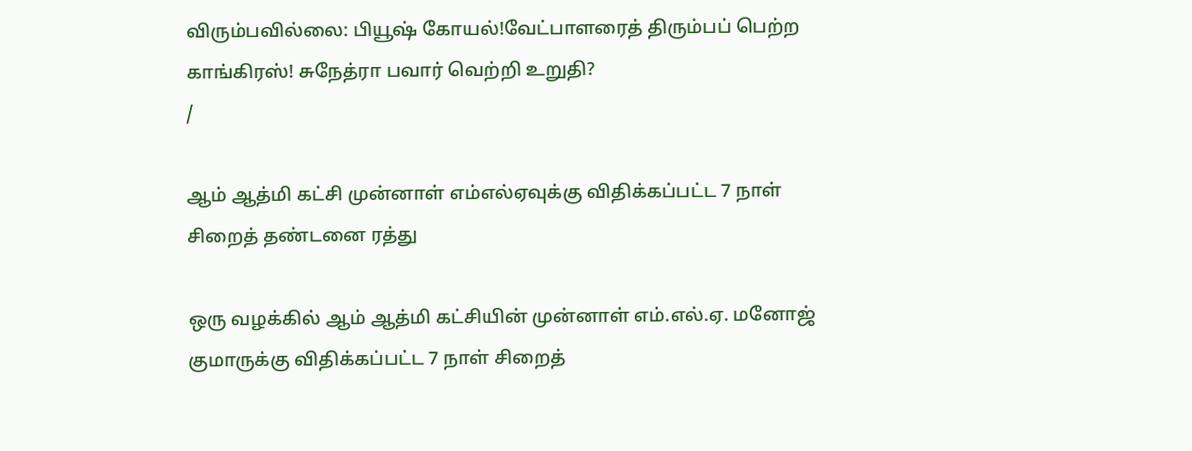விரும்பவில்லை: பியூஷ் கோயல்!வேட்பாளரைத் திரும்பப் பெற்ற காங்கிரஸ்! சுநேத்ரா பவார் வெற்றி உறுதி?
/

ஆம் ஆத்மி கட்சி முன்னாள் எம்எல்ஏவுக்கு விதிக்கப்பட்ட 7 நாள் சிறைத் தண்டனை ரத்து

ஒரு வழக்கில் ஆம் ஆத்மி கட்சியின் முன்னாள் எம்.எல்.ஏ. மனோஜ் குமாருக்கு விதிக்கப்பட்ட 7 நாள் சிறைத்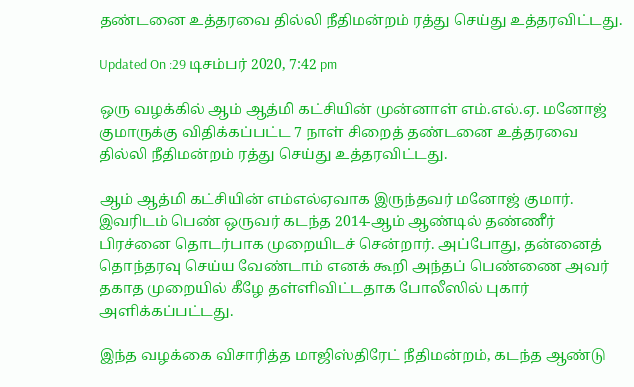தண்டனை உத்தரவை தில்லி நீதிமன்றம் ரத்து செய்து உத்தரவிட்டது.

Updated On :29 டிசம்பர் 2020, 7:42 pm

ஒரு வழக்கில் ஆம் ஆத்மி கட்சியின் முன்னாள் எம்.எல்.ஏ. மனோஜ் குமாருக்கு விதிக்கப்பட்ட 7 நாள் சிறைத் தண்டனை உத்தரவை தில்லி நீதிமன்றம் ரத்து செய்து உத்தரவிட்டது.

ஆம் ஆத்மி கட்சியின் எம்எல்ஏவாக இருந்தவர் மனோஜ் குமார். இவரிடம் பெண் ஒருவர் கடந்த 2014-ஆம் ஆண்டில் தண்ணீர் பிரச்னை தொடர்பாக முறையிடச் சென்றார். அப்போது, தன்னைத் தொந்தரவு செய்ய வேண்டாம் எனக் கூறி அந்தப் பெண்ணை அவர் தகாத முறையில் கீழே தள்ளிவிட்டதாக போலீஸில் புகார் அளிக்கப்பட்டது.

இந்த வழக்கை விசாரித்த மாஜிஸ்திரேட் நீதிமன்றம், கடந்த ஆண்டு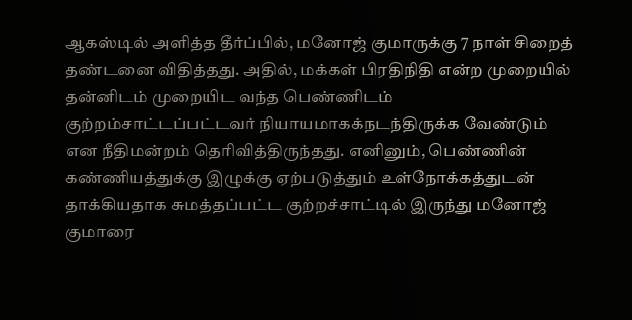ஆகஸ்டில் அளித்த தீர்ப்பில், மனோஜ் குமாருக்கு 7 நாள் சிறைத் தண்டனை விதித்தது. அதில், மக்கள் பிரதிநிதி என்ற முறையில் தன்னிடம் முறையிட வந்த பெண்ணிடம் குற்றம்சாட்டப்பட்டவர் நியாயமாகக்நடந்திருக்க வேண்டும் என நீதிமன்றம் தெரிவித்திருந்தது. எனினும், பெண்ணின் கண்ணியத்துக்கு இழுக்கு ஏற்படுத்தும் உள்நோக்கத்துடன் தாக்கியதாக சுமத்தப்பட்ட குற்றச்சாட்டில் இருந்து மனோஜ் குமாரை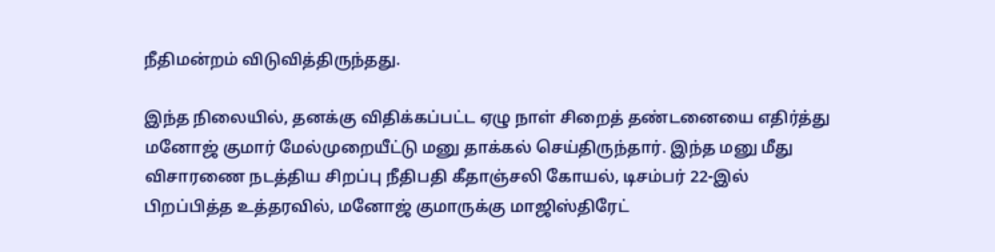நீதிமன்றம் விடுவித்திருந்தது.

இந்த நிலையில், தனக்கு விதிக்கப்பட்ட ஏழு நாள் சிறைத் தண்டனையை எதிர்த்து மனோஜ் குமார் மேல்முறையீட்டு மனு தாக்கல் செய்திருந்தார். இந்த மனு மீது விசாரணை நடத்திய சிறப்பு நீதிபதி கீதாஞ்சலி கோயல், டிசம்பர் 22-இல் பிறப்பித்த உத்தரவில், மனோஜ் குமாருக்கு மாஜிஸ்திரேட்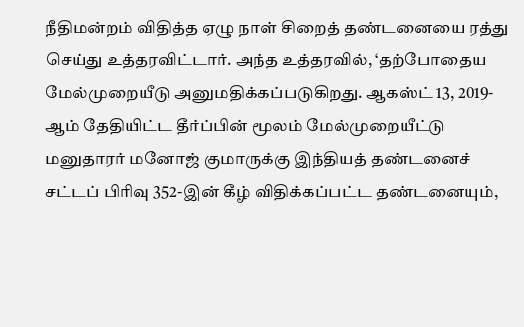நீதிமன்றம் விதித்த ஏழு நாள் சிறைத் தண்டனையை ரத்து செய்து உத்தரவிட்டார். அந்த உத்தரவில், ‘தற்போதைய மேல்முறையீடு அனுமதிக்கப்படுகிறது. ஆகஸ்ட் 13, 2019-ஆம் தேதியிட்ட தீர்ப்பின் மூலம் மேல்முறையீட்டு மனுதாரர் மனோஜ் குமாருக்கு இந்தியத் தண்டனைச் சட்டப் பிரிவு 352-இன் கீழ் விதிக்கப்பட்ட தண்டனையும்,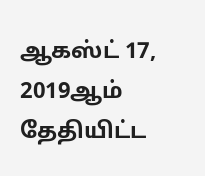ஆகஸ்ட் 17, 2019ஆம் தேதியிட்ட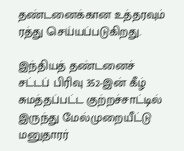தண்டனைக்கான உத்தரவும் ரத்து செய்யப்படுகிறது.

இந்தியத் தண்டனைச் சட்டப் பிரிவு 352-இன் கீழ் சுமத்தப்பட்ட குற்றச்சாட்டில் இருந்து மேல்முறையீட்டு மனுதாரர்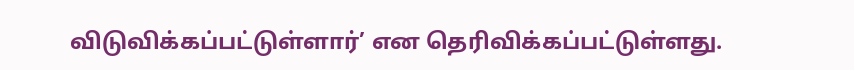விடுவிக்கப்பட்டுள்ளார்’ என தெரிவிக்கப்பட்டுள்ளது.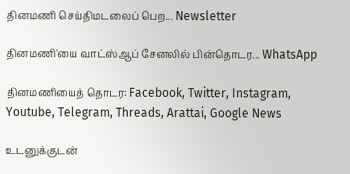தினமணி செய்திமடலைப் பெற... Newsletter

தினமணி'யை வாட்ஸ்ஆப் சேனலில் பின்தொடர... WhatsApp

தினமணியைத் தொடர: Facebook, Twitter, Instagram, Youtube, Telegram, Threads, Arattai, Google News

உடனுக்குடன்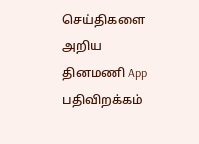செய்திகளை அறிய தினமணி App பதிவிறக்கம்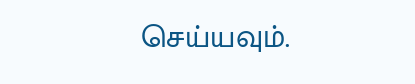செய்யவும்.